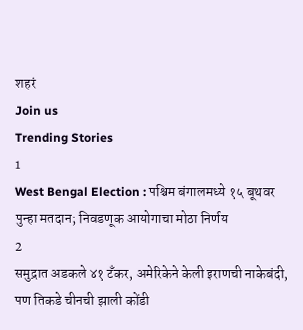शहरं
Join us
Trending Stories
1
West Bengal Election : पश्चिम बंगालमध्ये १५ बूथवर पुन्हा मतदान; निवडणूक आयोगाचा मोठा निर्णय
2
समुद्रात अडकले ४१ टँकर, अमेरिकेने केली इराणची नाकेबंदी, पण तिकडे चीनची झाली कोंडी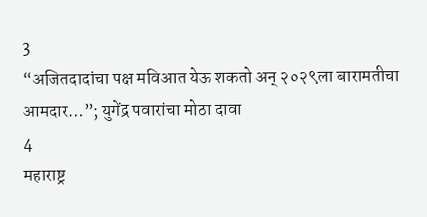3
“अजितदादांचा पक्ष मविआत येऊ शकतो अन् २०२९ला बारामतीचा आमदार…”; युगेंद्र पवारांचा मोठा दावा
4
महाराष्ट्र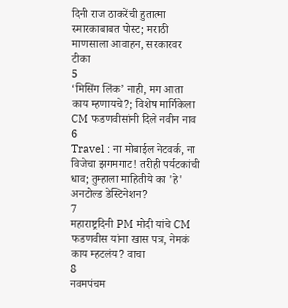दिनी राज ठाकरेंची हुतात्मा स्मारकाबाबत पोस्ट; मराठी माणसाला आवाहन, सरकारवर टीका
5
‘मिसिंग लिंक’ नाही, मग आता काय म्हणायचे?; विशेष मार्गिकेला CM फडणवीसांनी दिले नवीन नाव
6
Travel : ना मोबाईल नेटवर्क, ना विजेचा झगमगाट! तरीही पर्यटकांची धाव; तुम्हाला माहितीये का 'हे' अनटोल्ड डेस्टिनेशन?
7
महाराष्ट्रदिनी PM मोदी यांचे CM फडणवीस यांना खास पत्र, नेमकं काय म्हटलंय? वाचा
8
नवमपंचम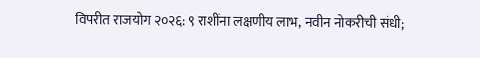विपरीत राजयोग २०२६: ९ राशींना लक्षणीय लाभ, नवीन नोकरीची संधी;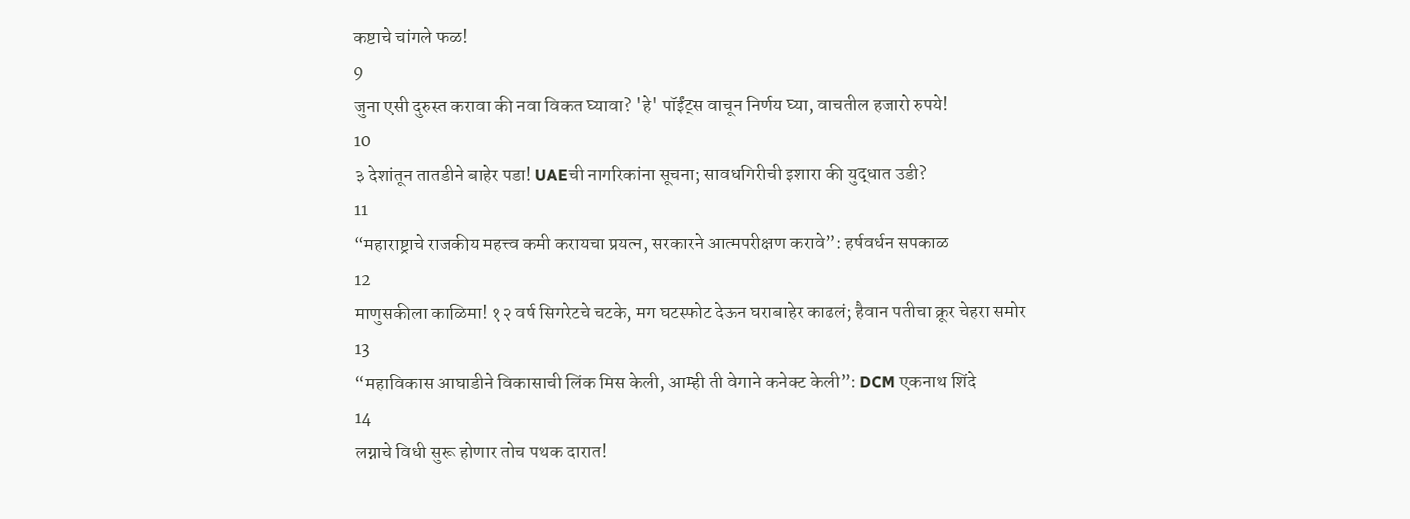कष्टाचे चांगले फळ!
9
जुना एसी दुरुस्त करावा की नवा विकत घ्यावा? 'हे' पॉईंट्स वाचून निर्णय घ्या, वाचतील हजारो रुपये!
10
३ देशांतून तातडीने बाहेर पडा! UAEची नागरिकांना सूचना; सावधगिरीची इशारा की युद्धात उडी?
11
“महाराष्ट्राचे राजकीय महत्त्व कमी करायचा प्रयत्न, सरकारने आत्मपरीक्षण करावे”: हर्षवर्धन सपकाळ
12
माणुसकीला काळिमा! १२ वर्ष सिगरेटचे चटके, मग घटस्फोट देऊन घराबाहेर काढलं; हैवान पतीचा क्रूर चेहरा समोर
13
“महाविकास आघाडीने विकासाची लिंक मिस केली, आम्ही ती वेगाने कनेक्ट केली”: DCM एकनाथ शिंदे
14
लग्नाचे विधी सुरू होणार तोच पथक दारात!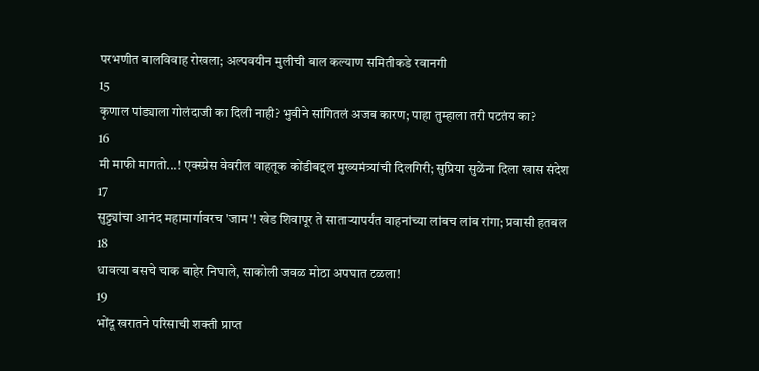परभणीत बालविवाह रोखला; अल्पवयीन मुलीची बाल कल्याण समितीकडे रवानगी
15
कृणाल पांड्याला गोलंदाजी का दिली नाही? भुवीने सांगितलं अजब कारण; पाहा तुम्हाला तरी पटतंय का?
16
मी माफी मागतो...! एक्स्प्रेस वेवरील वाहतूक कोंडीबद्दल मुख्यमंत्र्यांची दिलगिरी; सुप्रिया सुळेंना दिला खास संदेश
17
सुट्ट्यांचा आनंद महामार्गावरच 'जाम'! खेड शिवापूर ते साताऱ्यापर्यंत वाहनांच्या लांबच लांब रांगा; प्रवासी हतबल
18
धावत्या बसचे चाक बाहेर निघाले, साकोली जवळ मोठा अपघात टळला!
19
भोंदू खरातने परिसाची शक्ती प्राप्त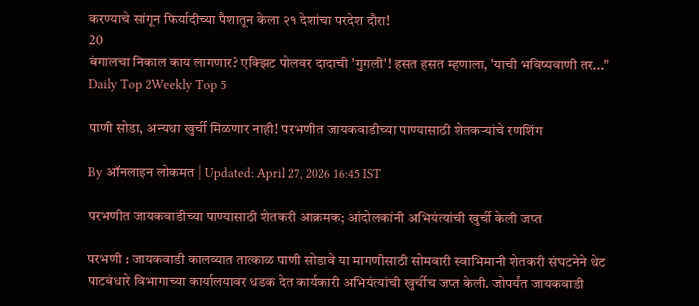करण्याचे सांगून फिर्यादीच्या पैशातून केला २१ देशांचा परदेश दौरा!
20
बंगालचा निकाल काय लागणार? एक्झिट पोलवर दादाची 'गुगली'! हसत हसत म्हणाला, 'याची भविष्यवाणी तर..."
Daily Top 2Weekly Top 5

पाणी सोडा, अन्यथा खुर्ची मिळणार नाही! परभणीत जायकवाडीच्या पाण्यासाठी शेतकऱ्यांचे रणशिंग

By ऑनलाइन लोकमत | Updated: April 27, 2026 16:45 IST

परभणीत जायकवाडीच्या पाण्यासाठी शेतकरी आक्रमक; आंदोलकांनी अभियंत्यांची खुर्ची केली जप्त

परभणी : जायकवाडी कालव्यात तात्काळ पाणी सोडावे या मागणीसाठी सोमवारी स्वाभिमानी शेतकरी संघटनेने थेट पाटबंधारे विभागाच्या कार्यालयावर धडक देत कार्यकारी अभियंत्यांची खुर्चीच जप्त केली. जोपर्यंत जायकवाडी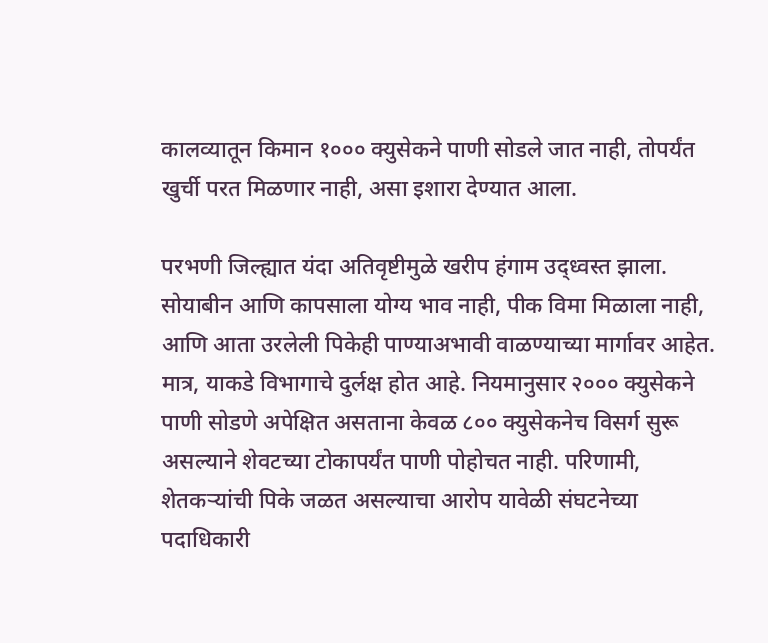कालव्यातून किमान १००० क्युसेकने पाणी सोडले जात नाही, तोपर्यंत खुर्ची परत मिळणार नाही, असा इशारा देण्यात आला.

परभणी जिल्ह्यात यंदा अतिवृष्टीमुळे खरीप हंगाम उद्ध्वस्त झाला. सोयाबीन आणि कापसाला योग्य भाव नाही, पीक विमा मिळाला नाही, आणि आता उरलेली पिकेही पाण्याअभावी वाळण्याच्या मार्गावर आहेत. मात्र, याकडे विभागाचे दुर्लक्ष होत आहे. नियमानुसार २००० क्युसेकने पाणी सोडणे अपेक्षित असताना केवळ ८०० क्युसेकनेच विसर्ग सुरू असल्याने शेवटच्या टोकापर्यंत पाणी पोहोचत नाही. परिणामी, शेतकऱ्यांची पिके जळत असल्याचा आरोप यावेळी संघटनेच्या पदाधिकारी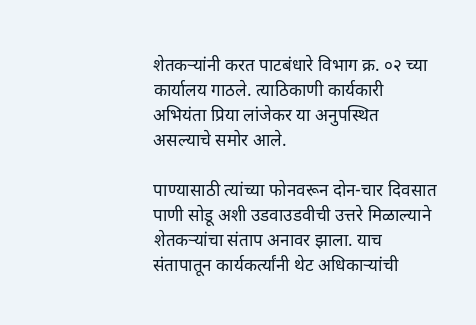शेतकऱ्यांनी करत पाटबंधारे विभाग क्र. ०२ च्या कार्यालय गाठले. त्याठिकाणी कार्यकारी अभियंता प्रिया लांजेकर या अनुपस्थित असल्याचे समोर आले.

पाण्यासाठी त्यांच्या फोनवरून दोन-चार दिवसात पाणी सोडू अशी उडवाउडवीची उत्तरे मिळाल्याने शेतकऱ्यांचा संताप अनावर झाला. याच संतापातून कार्यकर्त्यांनी थेट अधिकाऱ्यांची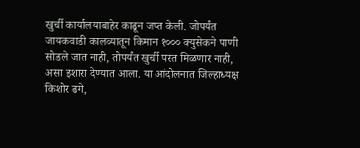खुर्ची कार्यालयाबाहेर काढून जप्त केली. जोपर्यंत जायकवाडी कालव्यातून किमान १००० क्युसेकने पाणी सोडले जात नाही, तोपर्यंत खुर्ची परत मिळणार नाही, असा इशारा देण्यात आला. या आंदोलनात जिल्हाध्यक्ष किशोर ढगे,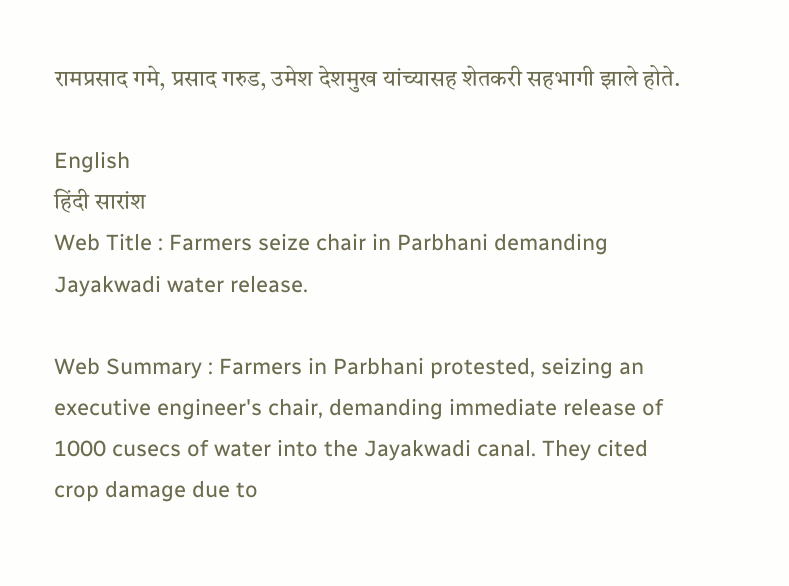रामप्रसाद गमे, प्रसाद गरुड, उमेश देशमुख यांच्यासह शेतकरी सहभागी झाले होते.

English
हिंदी सारांश
Web Title : Farmers seize chair in Parbhani demanding Jayakwadi water release.

Web Summary : Farmers in Parbhani protested, seizing an executive engineer's chair, demanding immediate release of 1000 cusecs of water into the Jayakwadi canal. They cited crop damage due to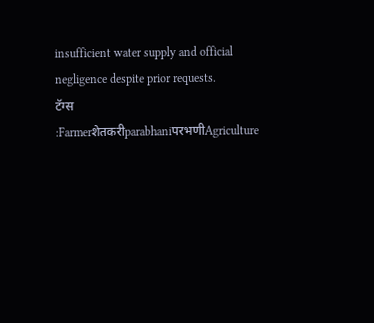insufficient water supply and official negligence despite prior requests.
टॅग्स :FarmerशेतकरीparabhaniपरभणीAgriculture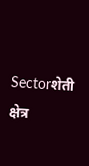Sectorशेती क्षेत्र